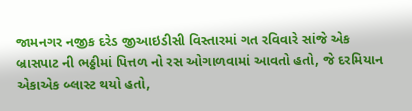જામનગર નજીક દરેડ જીઆઇડીસી વિસ્તારમાં ગત રવિવારે સાંજે એક બ્રાસપાટ ની ભઠ્ઠીમાં પિત્તળ નો રસ ઓગાળવામાં આવતો હતો, જે દરમિયાન એકાએક બ્લાસ્ટ થયો હતો,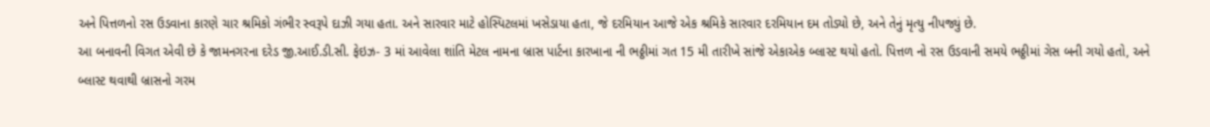અને પિત્તળનો રસ ઉડવાના કારણે ચાર શ્રમિકો ગંભીર સ્વરૂપે દાઝી ગયા હતા. અને સારવાર માટે હોસ્પિટલમાં ખસેડાયા હતા, જે દરમિયાન આજે એક શ્રમિકે સારવાર દરમિયાન દમ તોડ્યો છે, અને તેનું મૃત્યુ નીપજ્યું છે.
આ બનાવની વિગત એવી છે કે જામનગરના દરેડ જી.આઈ.ડી.સી. ફેઇઝ- 3 માં આવેલા શાંતિ મેટલ નામના બ્રાસ પાર્ટના કારખાના ની ભઠ્ઠીમાં ગત 15 મી તારીખે સાંજે એકાએક બ્લાસ્ટ થયો હતો. પિત્તળ નો રસ ઉડવાની સમયે ભઠ્ઠીમાં ગેસ બની ગયો હતો, અને બ્લાસ્ટ થવાથી બ્રાસનો ગરમ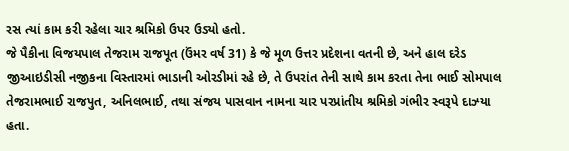રસ ત્યાં કામ કરી રહેલા ચાર શ્રમિકો ઉપર ઉડ્યો હતો.
જે પૈકીના વિજયપાલ તેજરામ રાજપૂત (ઉંમર વર્ષ 31) કે જે મૂળ ઉત્તર પ્રદેશના વતની છે, અને હાલ દરેડ જીઆઇડીસી નજીકના વિસ્તારમાં ભાડાની ઓરડીમાં રહે છે, તે ઉપરાંત તેની સાથે કામ કરતા તેના ભાઈ સોમપાલ તેજરામભાઈ રાજપુત, અનિલભાઈ, તથા સંજય પાસવાન નામના ચાર પરપ્રાંતીય શ્રમિકો ગંભીર સ્વરૂપે દાઝ્યા હતા.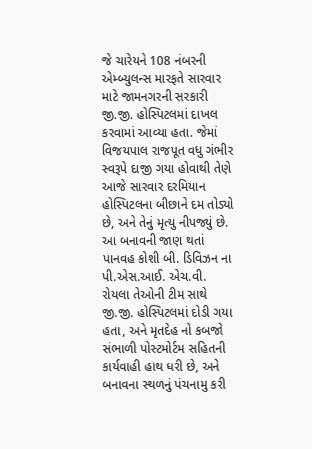જે ચારેયને 108 નંબરની એમ્બ્યુલન્સ મારફતે સારવાર માટે જામનગરની સરકારી જી.જી. હોસ્પિટલમાં દાખલ કરવામાં આવ્યા હતા. જેમાં વિજયપાલ રાજપૂત વધુ ગંભીર સ્વરૂપે દાજી ગયા હોવાથી તેણે આજે સારવાર દરમિયાન હોસ્પિટલના બીછાને દમ તોડ્યો છે, અને તેનું મૃત્યુ નીપજ્યું છે. આ બનાવની જાણ થતાં પાનવહ કોશી બી. ડિવિઝન ના પી.એસ.આઈ. એચ.વી. રોયલા તેઓની ટીમ સાથે જી.જી. હોસ્પિટલમાં દોડી ગયા હતા, અને મૃતદેહ નો કબજો સંભાળી પોસ્ટમોર્ટમ સહિતની કાર્યવાહી હાથ ધરી છે, અને બનાવના સ્થળનું પંચનામુ કરી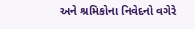અને શ્રમિકોના નિવેદનો વગેરે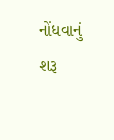નોંધવાનું શરૂ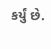કર્યું છે.